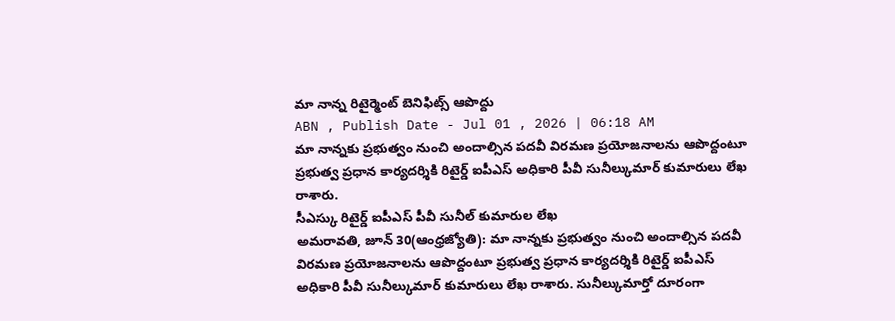మా నాన్న రిటైర్మెంట్ బెనిఫిట్స్ ఆపొద్దు
ABN , Publish Date - Jul 01 , 2026 | 06:18 AM
మా నాన్నకు ప్రభుత్వం నుంచి అందాల్సిన పదవీ విరమణ ప్రయోజనాలను ఆపొద్దంటూ ప్రభుత్వ ప్రధాన కార్యదర్శికి రిటైర్డ్ ఐపీఎస్ అధికారి పీవీ సునీల్కుమార్ కుమారులు లేఖ రాశారు.
సీఎస్కు రిటైర్డ్ ఐపీఎస్ పీవీ సునీల్ కుమారుల లేఖ
అమరావతి, జూన్ 30(ఆంధ్రజ్యోతి): మా నాన్నకు ప్రభుత్వం నుంచి అందాల్సిన పదవీ విరమణ ప్రయోజనాలను ఆపొద్దంటూ ప్రభుత్వ ప్రధాన కార్యదర్శికి రిటైర్డ్ ఐపీఎస్ అధికారి పీవీ సునీల్కుమార్ కుమారులు లేఖ రాశారు. సునీల్కుమార్తో దూరంగా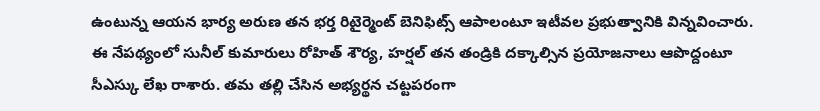ఉంటున్న ఆయన భార్య అరుణ తన భర్త రిటైర్మెంట్ బెనిఫిట్స్ ఆపాలంటూ ఇటీవల ప్రభుత్వానికి విన్నవించారు. ఈ నేపథ్యంలో సునీల్ కుమారులు రోహిత్ శౌర్య, హర్షల్ తన తండ్రికి దక్కాల్సిన ప్రయోజనాలు ఆపొద్దంటూ సీఎస్కు లేఖ రాశారు. తమ తల్లి చేసిన అభ్యర్థన చట్టపరంగా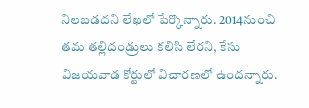నిలబడదని లేఖలో పేర్కొన్నారు. 2014నుంచి తమ తల్లిదండ్రులు కలిసి లేరని, కేసు విజయవాడ కోర్టులో విచారణలో ఉందన్నారు.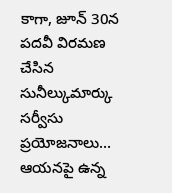కాగా, జూన్ 30న పదవీ విరమణ చేసిన సునీల్కుమార్కు సర్వీసు ప్రయోజనాలు... ఆయనపై ఉన్న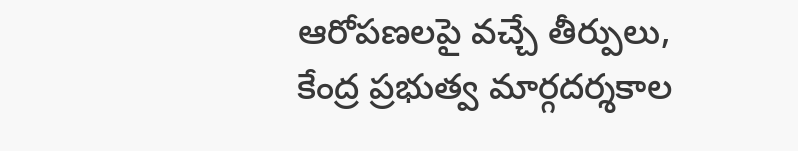ఆరోపణలపై వచ్చే తీర్పులు, కేంద్ర ప్రభుత్వ మార్గదర్శకాల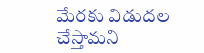మేరకు విడుదల చేస్తామని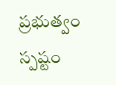ప్రభుత్వం స్పష్టం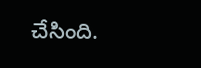చేసింది.